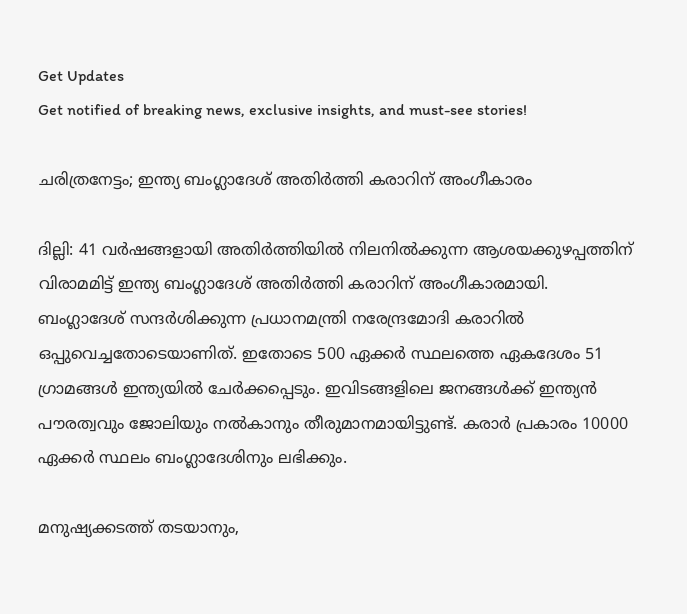Get Updates
Get notified of breaking news, exclusive insights, and must-see stories!

ചരിത്രനേട്ടം; ഇന്ത്യ ബംഗ്ലാദേശ് അതിര്‍ത്തി കരാറിന് അംഗീകാരം

ദില്ലി: 41 വര്‍ഷങ്ങളായി അതിര്‍ത്തിയില്‍ നിലനില്‍ക്കുന്ന ആശയക്കുഴപ്പത്തിന് വിരാമമിട്ട് ഇന്ത്യ ബംഗ്ലാദേശ് അതിര്‍ത്തി കരാറിന് അംഗീകാരമായി. ബംഗ്ലാദേശ് സന്ദര്‍ശിക്കുന്ന പ്രധാനമന്ത്രി നരേന്ദ്രമോദി കരാറില്‍ ഒപ്പുവെച്ചതോടെയാണിത്. ഇതോടെ 500 ഏക്കര്‍ സ്ഥലത്തെ ഏകദേശം 51 ഗ്രാമങ്ങള്‍ ഇന്ത്യയില്‍ ചേര്‍ക്കപ്പെടും. ഇവിടങ്ങളിലെ ജനങ്ങള്‍ക്ക് ഇന്ത്യന്‍ പൗരത്വവും ജോലിയും നല്‍കാനും തീരുമാനമായിട്ടുണ്ട്. കരാര്‍ പ്രകാരം 10000 ഏക്കര്‍ സ്ഥലം ബംഗ്ലാദേശിനും ലഭിക്കും.

മനുഷ്യക്കടത്ത് തടയാനും,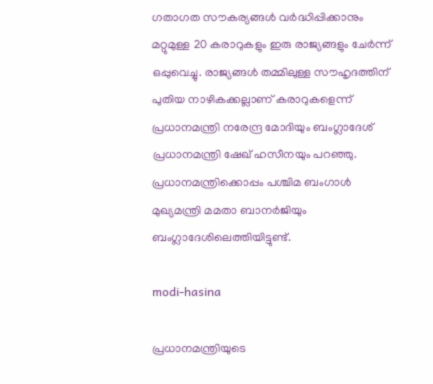ഗതാഗത സൗകര്യങ്ങള്‍ വര്‍ദ്ധിപ്പിക്കാനും മറ്റുമുള്ള 20 കരാറുകളും ഇരു രാജ്യങ്ങളും ചേര്‍ന്ന് ഒപ്പുവെച്ചു. രാജ്യങ്ങള്‍ തമ്മിലുള്ള സൗഹൃദത്തിന് പുതിയ നാഴികക്കല്ലാണ് കരാറുകളെന്ന് പ്രധാനമന്ത്രി നരേന്ദ്ര മോദിയും ബംഗ്ലാദേശ് പ്രധാനമന്ത്രി ഷേഖ് ഹസീനയും പറഞ്ഞു. പ്രധാനമന്ത്രിക്കൊപ്പം പശ്ചിമ ബംഗാള്‍ മുഖ്യമന്ത്രി മമതാ ബാനര്‍ജിയും ബംഗ്ലാദേശിലെത്തിയിട്ടുണ്ട്.

modi-hasina

പ്രധാനമന്ത്രിയുടെ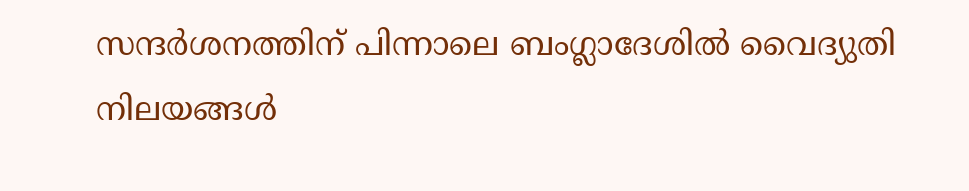സന്ദര്‍ശനത്തിന് പിന്നാലെ ബംഗ്ലാദേശില്‍ വൈദ്യുതി നിലയങ്ങള്‍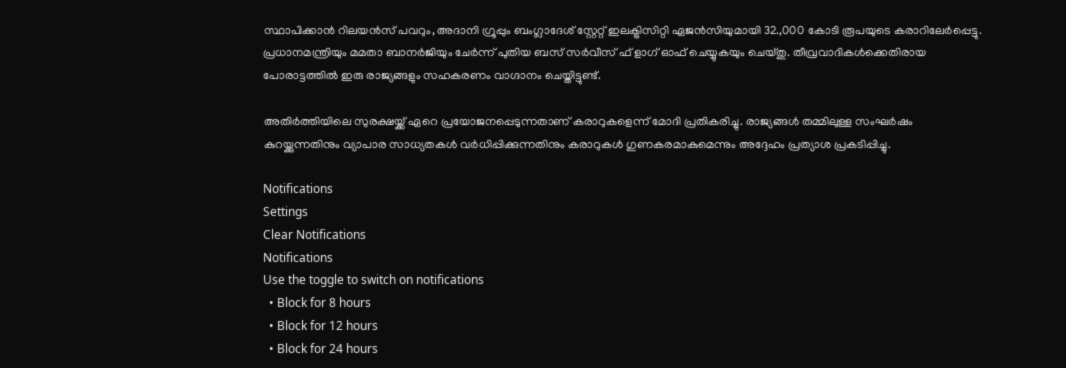സ്ഥാപിക്കാന്‍ റിലയന്‍സ് പവറും, അദാനി ഗ്രൂപ്പും ബംഗ്ലാദേശ് സ്റ്റേറ്റ് ഇലക്ട്രിസിറ്റി ഏജന്‍സിയുമായി 32.,000 കോടി രൂപയുടെ കരാറിലേര്‍പ്പെട്ടു. പ്രധാനമന്ത്രിയും മമതാ ബാനര്‍ജിയും ചേര്‍ന്ന് പുതിയ ബസ് സര്‍വീസ് ഫ് ളാഗ് ഓഫ് ചെയ്യുകയും ചെയ്തു. തീവ്രവാദികള്‍ക്കെതിരായ പോരാട്ടത്തില്‍ ഇരു രാജ്യങ്ങളും സഹകരണം വാഗ്ദാനം ചെയ്തിട്ടുണ്ട്.

അതിര്‍ത്തിയിലെ സുരക്ഷയ്ക്ക് ഏറെ പ്രയോജനപ്പെടുന്നതാണ് കരാറുകളെന്ന് മോദി പ്രതികരിച്ചു. രാജ്യങ്ങള്‍ തമ്മിലുള്ള സംഘര്‍ഷം കുറയ്ക്കുന്നതിനും വ്യാപാര സാധ്യതകള്‍ വര്‍ധിപ്പിക്കുന്നതിനും കരാറുകള്‍ ഗുണകരമാകുമെന്നും അദ്ദേഹം പ്രത്യാശ പ്രകടിപ്പിച്ചു.

Notifications
Settings
Clear Notifications
Notifications
Use the toggle to switch on notifications
  • Block for 8 hours
  • Block for 12 hours
  • Block for 24 hours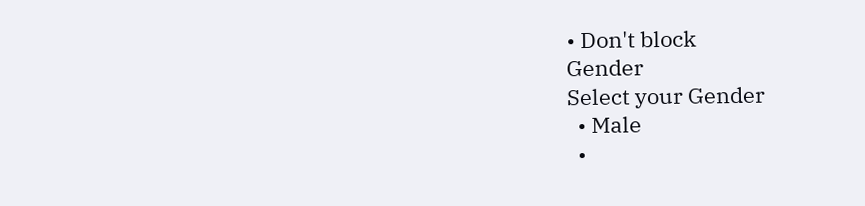• Don't block
Gender
Select your Gender
  • Male
  •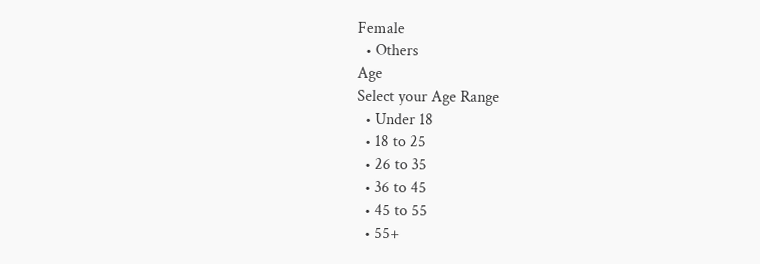Female
  • Others
Age
Select your Age Range
  • Under 18
  • 18 to 25
  • 26 to 35
  • 36 to 45
  • 45 to 55
  • 55+